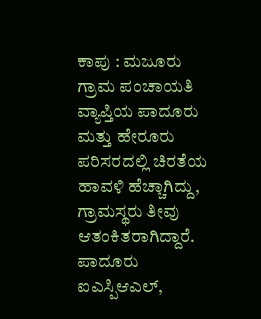ಕಾಪು : ಮಜೂರು ಗ್ರಾಮ ಪಂಚಾಯತಿ ವ್ಯಾಪ್ತಿಯ ಪಾದೂರು ಮತ್ತು ಹೇರೂರು ಪರಿಸರದಲ್ಲಿ ಚಿರತೆಯ ಹಾವಳಿ ಹೆಚ್ಚಾಗಿದ್ದು, ಗ್ರಾಮಸ್ಥರು ತೀವು ಆತಂಕಿತರಾಗಿದ್ದಾರೆ.
ಪಾದೂರು ಐಎಸ್ಪಿಆಎಲ್,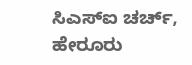ಸಿಎಸ್ಐ ಚರ್ಚ್, ಹೇರೂರು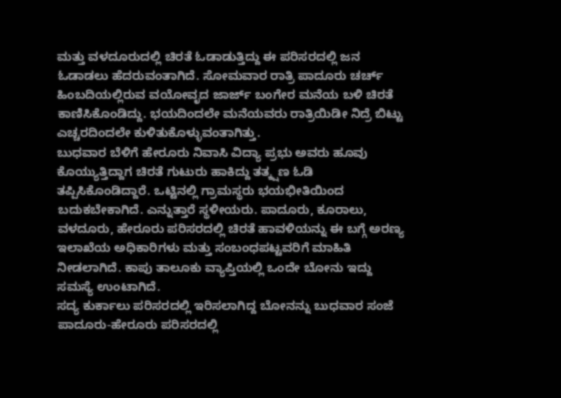ಮತ್ತು ವಳದೂರುದಲ್ಲಿ ಚಿರತೆ ಓಡಾಡುತ್ತಿದ್ದು ಈ ಪರಿಸರದಲ್ಲಿ ಜನ ಓಡಾಡಲು ಹೆದರುವಂತಾಗಿದೆ. ಸೋಮವಾರ ರಾತ್ರಿ ಪಾದೂರು ಚರ್ಚ್ ಹಿಂಬದಿಯಲ್ಲಿರುವ ವಯೋವೃದ ಜಾರ್ಜ್ ಬಂಗೇರ ಮನೆಯ ಬಳಿ ಚಿರತೆ ಕಾಣಿಸಿಕೊಂಡಿದ್ದು. ಭಯದಿಂದಲೇ ಮನೆಯವರು ರಾತ್ರಿಯಿಡೀ ನಿದ್ರೆ ಬಿಟ್ಟು ಎಚ್ಚರದಿಂದಲೇ ಕುಳಿತುಕೊಳ್ಳುವಂತಾಗಿತ್ತು.
ಬುಧವಾರ ಬೆಳಿಗೆ ಹೇರೂರು ನಿವಾಸಿ ವಿದ್ಯಾ ಪ್ರಭು ಅವರು ಹೂವು ಕೊಯ್ಯುತ್ತಿದ್ದಾಗ ಚಿರತೆ ಗುಟುರು ಹಾಕಿದ್ದು ತತ್ಕ್ಷಣ ಓಡಿ ತಪ್ಪಿಸಿಕೊಂಡಿದ್ದಾರೆ. ಒಟ್ಟಿನಲ್ಲಿ ಗ್ರಾಮಸ್ಥರು ಭಯಭೀತಿಯಿಂದ ಬದುಕಬೇಕಾಗಿದೆ. ಎನ್ನುತ್ತಾರೆ ಸ್ಥಳೀಯರು. ಪಾದೂರು, ಕೂರಾಲು, ವಳದೂರು, ಹೇರೂರು ಪರಿಸರದಲ್ಲಿ ಚಿರತೆ ಹಾವಳಿಯನ್ನು ಈ ಬಗ್ಗೆ ಅರಣ್ಯ ಇಲಾಖೆಯ ಅಧಿಕಾರಿಗಳು ಮತ್ತು ಸಂಬಂಧಪಟ್ಟವರಿಗೆ ಮಾಹಿತಿ ನೀಡಲಾಗಿದೆ. ಕಾಪು ತಾಲೂಕು ವ್ಯಾಪ್ತಿಯಲ್ಲಿ ಒಂದೇ ಬೋನು ಇದ್ದು ಸಮಸ್ಯೆ ಉಂಟಾಗಿದೆ.
ಸದ್ಯ ಕುರ್ಕಾಲು ಪರಿಸರದಲ್ಲಿ ಇರಿಸಲಾಗಿದ್ದ ಬೋನನ್ನು ಬುಧವಾರ ಸಂಜೆ ಪಾದೂರು-ಹೇರೂರು ಪರಿಸರದಲ್ಲಿ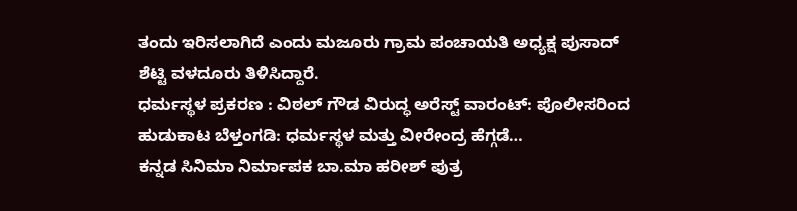ತಂದು ಇರಿಸಲಾಗಿದೆ ಎಂದು ಮಜೂರು ಗ್ರಾಮ ಪಂಚಾಯತಿ ಅಧ್ಯಕ್ಷ ಪುಸಾದ್ ಶೆಟ್ಟಿ ವಳದೂರು ತಿಳಿಸಿದ್ದಾರೆ.
ಧರ್ಮಸ್ಥಳ ಪ್ರಕರಣ : ವಿಠಲ್ ಗೌಡ ವಿರುದ್ಧ ಅರೆಸ್ಟ್ ವಾರಂಟ್: ಪೊಲೀಸರಿಂದ ಹುಡುಕಾಟ ಬೆಳ್ತಂಗಡಿ: ಧರ್ಮಸ್ಥಳ ಮತ್ತು ವೀರೇಂದ್ರ ಹೆಗ್ಗಡೆ…
ಕನ್ನಡ ಸಿನಿಮಾ ನಿರ್ಮಾಪಕ ಬಾ.ಮಾ ಹರೀಶ್ ಪುತ್ರ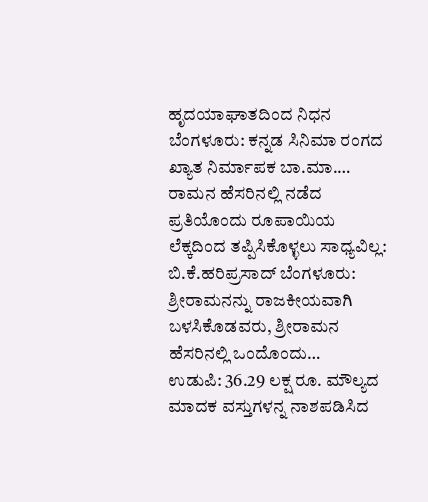ಹೃದಯಾಘಾತದಿಂದ ನಿಧನ ಬೆಂಗಳೂರು: ಕನ್ನಡ ಸಿನಿಮಾ ರಂಗದ ಖ್ಯಾತ ನಿರ್ಮಾಪಕ ಬಾ.ಮಾ.…
ರಾಮನ ಹೆಸರಿನಲ್ಲಿ ನಡೆದ ಪ್ರತಿಯೊಂದು ರೂಪಾಯಿಯ ಲೆಕ್ಕದಿಂದ ತಪ್ಪಿಸಿಕೊಳ್ಳಲು ಸಾಧ್ಯವಿಲ್ಲ: ಬಿ.ಕೆ.ಹರಿಪ್ರಸಾದ್ ಬೆಂಗಳೂರು: ಶ್ರೀರಾಮನನ್ನು ರಾಜಕೀಯವಾಗಿ ಬಳಸಿಕೊಡವರು, ಶ್ರೀರಾಮನ ಹೆಸರಿನಲ್ಲಿ ಒಂದೊಂದು…
ಉಡುಪಿ: 36.29 ಲಕ್ಷ ರೂ. ಮೌಲ್ಯದ ಮಾದಕ ವಸ್ತುಗಳನ್ನ ನಾಶಪಡಿಸಿದ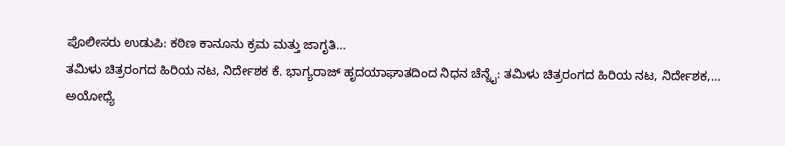ಪೊಲೀಸರು ಉಡುಪಿ: ಕಠಿಣ ಕಾನೂನು ಕ್ರಮ ಮತ್ತು ಜಾಗೃತಿ…
ತಮಿಳು ಚಿತ್ರರಂಗದ ಹಿರಿಯ ನಟ, ನಿರ್ದೇಶಕ ಕೆ. ಭಾಗ್ಯರಾಜ್ ಹೃದಯಾಘಾತದಿಂದ ನಿಧನ ಚೆನ್ನೈ: ತಮಿಳು ಚಿತ್ರರಂಗದ ಹಿರಿಯ ನಟ, ನಿರ್ದೇಶಕ,…
ಅಯೋಧ್ಯೆ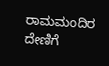ರಾಮಮಂದಿರ ದೇಣಿಗೆ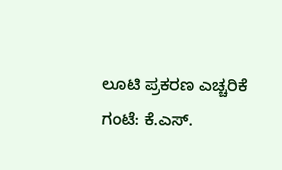ಲೂಟಿ ಪ್ರಕರಣ ಎಚ್ಚರಿಕೆ ಗಂಟೆ: ಕೆ.ಎಸ್.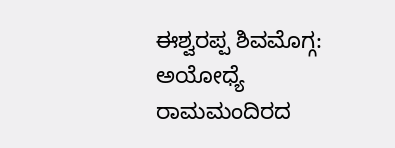ಈಶ್ವರಪ್ಪ ಶಿವಮೊಗ್ಗ: ಅಯೋಧ್ಯೆ ರಾಮಮಂದಿರದ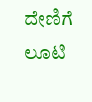ದೇಣಿಗೆ ಲೂಟಿ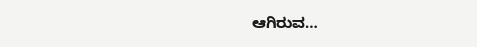ಆಗಿರುವ…